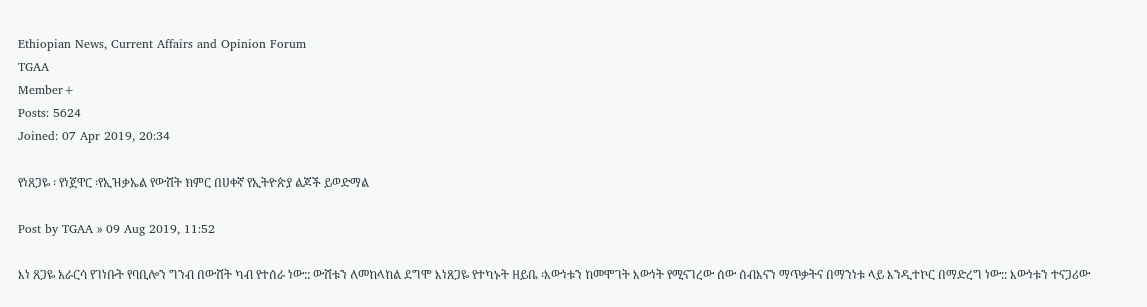Ethiopian News, Current Affairs and Opinion Forum
TGAA
Member+
Posts: 5624
Joined: 07 Apr 2019, 20:34

የነጸጋዬ ፡ የነጀዋር ፡የኢዝቃኤል የውሸት ክምር በሀቀኛ የኢትዮጵያ ልጆች ይወድማል

Post by TGAA » 09 Aug 2019, 11:52

እነ ጸጋዬ አራርሳ የገነቡት የባቢሎን ግንብ በውሸት ካብ የተሰራ ነው:: ውሸቱን ለመከላከል ደግሞ እነጸጋዬ የተካኑት ዘይቤ ፡እውነቱን ከመሞገት እውነት የሚናገረው ሰው ሰብእናን ማጥቃትና በማንነቱ ላይ እንዲተኮር በማድረግ ነው:: እውነቱን ተናጋሪው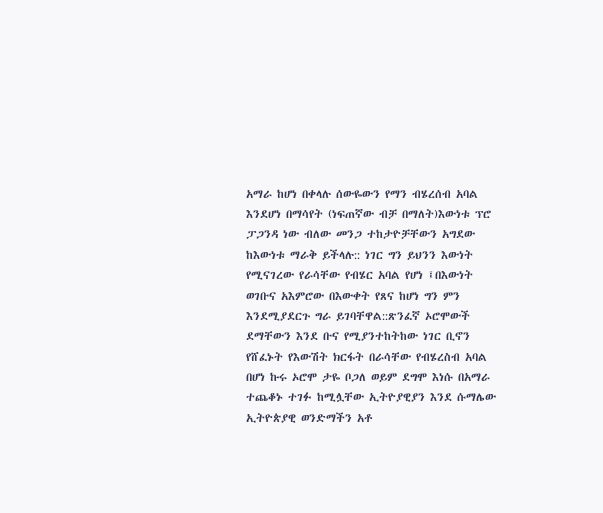አማራ ከሆነ በቀላሉ ሰውዬውን የማን ብሄረሰብ አባል እንደሆነ በማሳየት (ነፍጠኛው ብቻ በማለት)እውነቱ ፕሮ ፓጋንዳ ነው ብለው መንጋ ተከታዮቻቸውን አግደው ከእውነቱ ማራቅ ይችላሉ:: ነገር ግን ይህንን እውነት የሚናገረው የራሳቸው የብሄር አባል የሆነ ፤በእውነት ወገቡና አእምሮው በእውቀት የጸና ከሆነ ግን ምን እንደሚያደርጉ ግራ ይገባቸዋል::ጽንፈኛ ኦሮሞውች ደማቸውን እንደ ቡና የሚያንተከትከው ነገር ቢኖን የሸፈኑት የእውሽት ክርፋት በራሳቸው የብሄረስብ አባል በሆነ ኩሩ ኦሮሞ ታዬ ቦጋለ ወይም ደግሞ እነሱ በአማራ ተጨቆኑ ተገፉ ከሚሏቸው ኢትዮያዊያን እንደ ሱማሌው ኢትዮጵያዊ ወንድማችን አቶ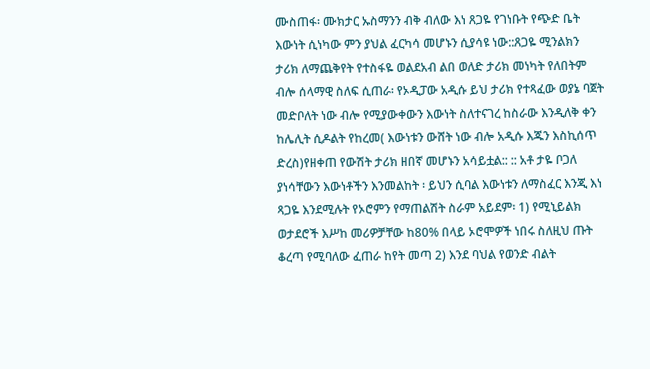ሙስጠፋ፡ ሙክታር ኡስማንን ብቅ ብለው እነ ጸጋዬ የገነቡት የጭድ ቤት እውነት ሲነካው ምን ያህል ፈርካሳ መሆኑን ሲያሳዩ ነው::ጸጋዬ ሚንልክን ታሪክ ለማጨቅየት የተስፋዬ ወልደአብ ልበ ወለድ ታሪክ መነካት የለበትም ብሎ ሰላማዊ ስለፍ ሲጠራ፡ የኦዲፓው አዲሱ ይህ ታሪክ የተጻፈው ወያኔ ባጀት መድቦለት ነው ብሎ የሚያውቀውን እውነት ስለተናገረ ከስራው እንዲለቅ ቀን ከሌሊት ሲዶልት የከረመ( እውነቱን ውሸት ነው ብሎ አዲሱ እጁን እስኪሰጥ ድረስ)የዘቀጠ የውሽት ታሪክ ዘበኛ መሆኑን አሳይቷል:: :: አቶ ታዬ ቦጋለ ያነሳቸውን እውነቶችን እንመልከት ፡ ይህን ሲባል እውነቱን ለማስፈር እንጂ እነ ጻጋዬ እንደሚሉት የኦሮምን የማጠልሽት ስራም አይደም፡ 1) የሚኒይልክ ወታደሮች እሥከ መሪዎቻቸው ከ80% በላይ ኦሮሞዎች ነበሩ ስለዚህ ጡት ቆረጣ የሚባለው ፈጠራ ከየት መጣ 2) እንደ ባህል የወንድ ብልት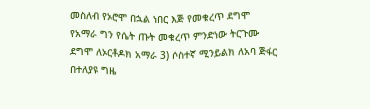መስለብ የኦሮሞ በኋል ነበር እጅ የመቁረጥ ደግሞ የአማራ ግን የሴት ጡት መቁረጥ ምንድነው ትርጉሙ ደግሞ ለኦርቶዶክ አማራ 3) ሶስተኛ ሚንይልክ ለአባ ጅፋር በተለያዩ ግዜ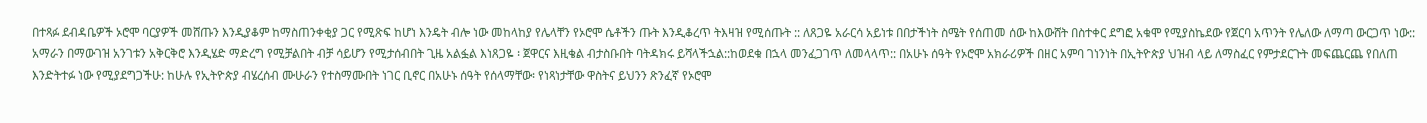በተጻፉ ደብዳቤዎች ኦሮሞ ባርያዎች መሸጡን እንዲያቆም ከማስጠንቀቂያ ጋር የሚጽፍ ከሆነ እንዴት ብሎ ነው መከላከያ የሌላቸን የኦሮሞ ሴቶችን ጡት እንዲቆረጥ ትእዛዝ የሚሰጡት :: ለጸጋዬ አራርሳ አይነቱ በበታችነት ስሜት የሰጠመ ሰው ከእውሸት በስተቀር ደግፎ አቁሞ የሚያስኬደው የጀርባ አጥንት የሌለው ለማጣ ውርጋጥ ነው:: አማራን በማውገዝ አንገቱን አቅርቅሮ እንዲሄድ ማድረግ የሚቻልበት ብቻ ሳይሆን የሚታሰብበት ጊዜ አልፏል እነጸጋዬ ፡ ጀዋርና እዚቄል ብታስቡበት ባትዳክሩ ይሻላችኋል::ከወደቁ በኋላ መንፈጋገጥ ለመላላጥ:: በአሁኑ ሰዓት የኦሮሞ አክራሪዎች በዘር አምባ ገነንነት በኢትዮጵያ ህዝብ ላይ ለማስፈር የምታደርጉት መፍጨርጨ የበለጠ እንድትተፉ ነው የሚያደግጋችሁ: ከሁሉ የኢትዮጵያ ብሄረሰብ ሙሁራን የተስማሙበት ነገር ቢኖር በአሁኑ ሰዓት የሰላማቸው፡ የነጻነታቸው ዋስትና ይህንን ጽንፈኛ የኦሮሞ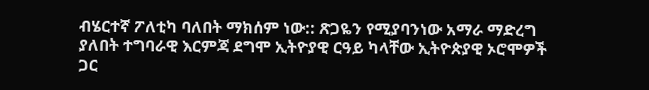ብሄርተኛ ፖለቲካ ባለበት ማክሰም ነው:: ጽጋዬን የሚያባንነው አማራ ማድረግ ያለበት ተግባራዊ እርምጃ ደግሞ ኢትዮያዊ ርዓይ ካላቸው ኢትዮጵያዊ ኦሮሞዎች ጋር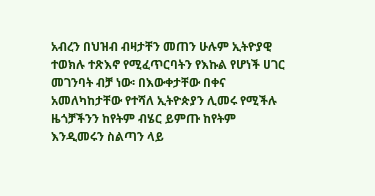አብረን በህዝብ ብዛታቸን መጠን ሁሉም ኢትዮያዊ ተወክሉ ተጽእኖ የሚፈጥርባትን የእኩል የሆነች ሀገር መገንባት ብቻ ነው፡ በእውቀታቸው በቀና አመለካከታቸው የተሻለ ኢትዮጵያን ሊመሩ የሚችሉ ዜጎቻችንን ከየትም ብሄር ይምጡ ከየትም እንዲመሩን ስልጣን ላይ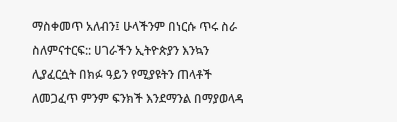ማስቀመጥ አለብን፤ ሁላችንም በነርሱ ጥሩ ስራ ስለምናተርፍ:: ሀገራችን ኢትዮጵያን እንኳን ሊያፈርሷት በክፉ ዓይን የሚያዩትን ጠላቶች ለመጋፈጥ ምንም ፍንክች እንደማንል በማያወላዳ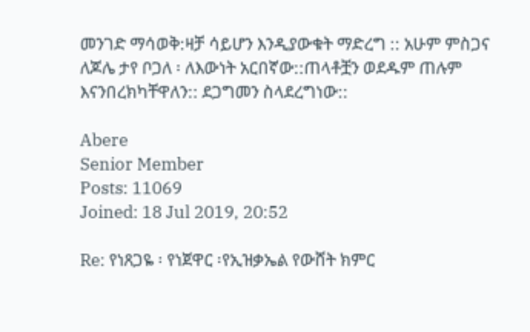መንገድ ማሳወቅ:ዛቻ ሳይሆን እንዲያውቁት ማድረግ :: አሁም ምስጋና ለጆሌ ታየ ቦጋለ ፡ ለእውነት አርበኛው::ጠላቶቿን ወደዱም ጠሉም እናንበረክካቸዋለን:: ደጋግመን ስላደረግነው::

Abere
Senior Member
Posts: 11069
Joined: 18 Jul 2019, 20:52

Re: የነጸጋዬ ፡ የነጀዋር ፡የኢዝቃኤል የውሸት ክምር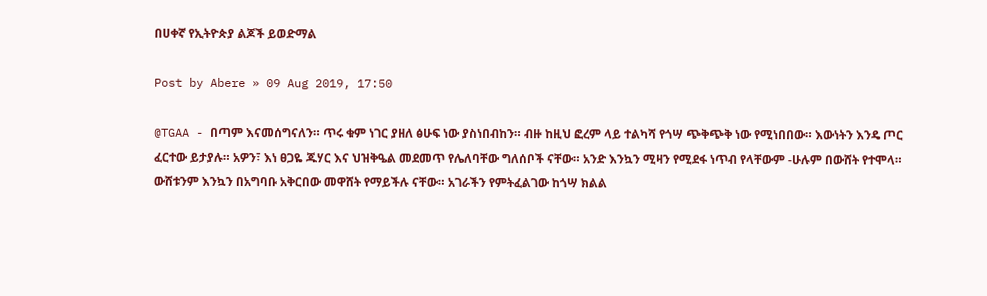በሀቀኛ የኢትዮጵያ ልጆች ይወድማል

Post by Abere » 09 Aug 2019, 17:50

@TGAA - በጣም እናመሰግናለን። ጥሩ ቁም ነገር ያዘለ ፅሁፍ ነው ያስነበብከን። ብዙ ከዚህ ፎረም ላይ ተልካሻ የጎሣ ጭቅጭቅ ነው የሚነበበው። እውነትን እንዴ ጦር ፈርተው ይታያሉ። አዎን፣ እነ ፀጋዬ ጁሃር እና ህዝቅዔል መደመጥ የሌለባቸው ግለሰቦች ናቸው። አንድ እንኳን ሚዛን የሚደፋ ነጥብ የላቸውም -ሁሉም በውሸት የተሞላ። ውሸቱንም እንኳን በአግባቡ አቅርበው መዋሸት የማይችሉ ናቸው። አገራችን የምትፈልገው ከጎሣ ክልል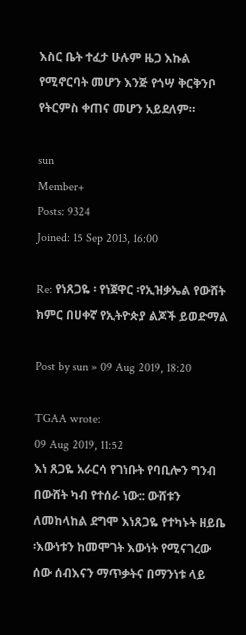እስር ቤት ተፈታ ሁሉም ዜጋ እኩል የሚኖርባት መሆን እንጅ የጎሣ ቅርቅንቦ የትርምስ ቀጠና መሆን አይደለም።

sun
Member+
Posts: 9324
Joined: 15 Sep 2013, 16:00

Re: የነጸጋዬ ፡ የነጀዋር ፡የኢዝቃኤል የውሸት ክምር በሀቀኛ የኢትዮጵያ ልጆች ይወድማል

Post by sun » 09 Aug 2019, 18:20

TGAA wrote:
09 Aug 2019, 11:52
እነ ጸጋዬ አራርሳ የገነቡት የባቢሎን ግንብ በውሸት ካብ የተሰራ ነው:: ውሸቱን ለመከላከል ደግሞ እነጸጋዬ የተካኑት ዘይቤ ፡እውነቱን ከመሞገት እውነት የሚናገረው ሰው ሰብእናን ማጥቃትና በማንነቱ ላይ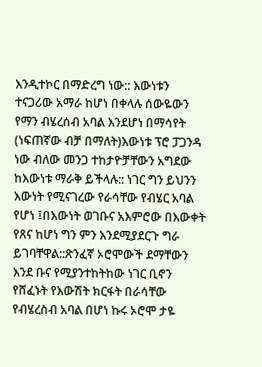እንዲተኮር በማድረግ ነው:: እውነቱን ተናጋሪው አማራ ከሆነ በቀላሉ ሰውዬውን የማን ብሄረሰብ አባል እንደሆነ በማሳየት (ነፍጠኛው ብቻ በማለት)እውነቱ ፕሮ ፓጋንዳ ነው ብለው መንጋ ተከታዮቻቸውን አግደው ከእውነቱ ማራቅ ይችላሉ:: ነገር ግን ይህንን እውነት የሚናገረው የራሳቸው የብሄር አባል የሆነ ፤በእውነት ወገቡና አእምሮው በእውቀት የጸና ከሆነ ግን ምን እንደሚያደርጉ ግራ ይገባቸዋል::ጽንፈኛ ኦሮሞውች ደማቸውን እንደ ቡና የሚያንተከትከው ነገር ቢኖን የሸፈኑት የእውሽት ክርፋት በራሳቸው የብሄረስብ አባል በሆነ ኩሩ ኦሮሞ ታዬ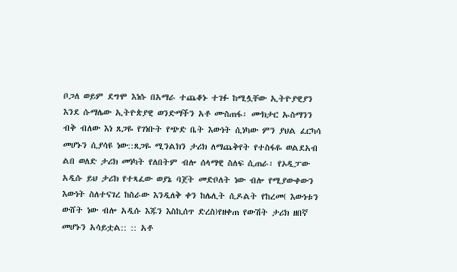ቦጋለ ወይም ደግሞ እነሱ በአማራ ተጨቆኑ ተገፉ ከሚሏቸው ኢትዮያዊያን እንደ ሱማሌው ኢትዮጵያዊ ወንድማችን አቶ ሙስጠፋ፡ ሙክታር ኡስማንን ብቅ ብለው እነ ጸጋዬ የገነቡት የጭድ ቤት እውነት ሲነካው ምን ያህል ፈርካሳ መሆኑን ሲያሳዩ ነው::ጸጋዬ ሚንልክን ታሪክ ለማጨቅየት የተስፋዬ ወልደአብ ልበ ወለድ ታሪክ መነካት የለበትም ብሎ ሰላማዊ ስለፍ ሲጠራ፡ የኦዲፓው አዲሱ ይህ ታሪክ የተጻፈው ወያኔ ባጀት መድቦለት ነው ብሎ የሚያውቀውን እውነት ስለተናገረ ከስራው እንዲለቅ ቀን ከሌሊት ሲዶልት የከረመ( እውነቱን ውሸት ነው ብሎ አዲሱ እጁን እስኪሰጥ ድረስ)የዘቀጠ የውሽት ታሪክ ዘበኛ መሆኑን አሳይቷል:: :: አቶ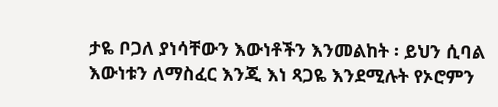ታዬ ቦጋለ ያነሳቸውን እውነቶችን እንመልከት ፡ ይህን ሲባል እውነቱን ለማስፈር እንጂ እነ ጻጋዬ እንደሚሉት የኦሮምን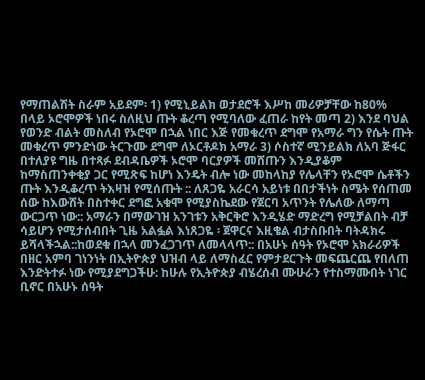የማጠልሽት ስራም አይደም፡ 1) የሚኒይልክ ወታደሮች እሥከ መሪዎቻቸው ከ80% በላይ ኦሮሞዎች ነበሩ ስለዚህ ጡት ቆረጣ የሚባለው ፈጠራ ከየት መጣ 2) እንደ ባህል የወንድ ብልት መስለብ የኦሮሞ በኋል ነበር እጅ የመቁረጥ ደግሞ የአማራ ግን የሴት ጡት መቁረጥ ምንድነው ትርጉሙ ደግሞ ለኦርቶዶክ አማራ 3) ሶስተኛ ሚንይልክ ለአባ ጅፋር በተለያዩ ግዜ በተጻፉ ደብዳቤዎች ኦሮሞ ባርያዎች መሸጡን እንዲያቆም ከማስጠንቀቂያ ጋር የሚጽፍ ከሆነ እንዴት ብሎ ነው መከላከያ የሌላቸን የኦሮሞ ሴቶችን ጡት እንዲቆረጥ ትእዛዝ የሚሰጡት :: ለጸጋዬ አራርሳ አይነቱ በበታችነት ስሜት የሰጠመ ሰው ከእውሸት በስተቀር ደግፎ አቁሞ የሚያስኬደው የጀርባ አጥንት የሌለው ለማጣ ውርጋጥ ነው:: አማራን በማውገዝ አንገቱን አቅርቅሮ እንዲሄድ ማድረግ የሚቻልበት ብቻ ሳይሆን የሚታሰብበት ጊዜ አልፏል እነጸጋዬ ፡ ጀዋርና እዚቄል ብታስቡበት ባትዳክሩ ይሻላችኋል::ከወደቁ በኋላ መንፈጋገጥ ለመላላጥ:: በአሁኑ ሰዓት የኦሮሞ አክራሪዎች በዘር አምባ ገነንነት በኢትዮጵያ ህዝብ ላይ ለማስፈር የምታደርጉት መፍጨርጨ የበለጠ እንድትተፉ ነው የሚያደግጋችሁ: ከሁሉ የኢትዮጵያ ብሄረሰብ ሙሁራን የተስማሙበት ነገር ቢኖር በአሁኑ ሰዓት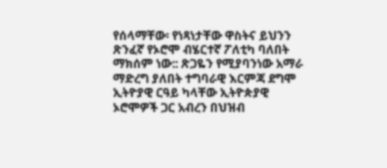የሰላማቸው፡ የነጻነታቸው ዋስትና ይህንን ጽንፈኛ የኦሮሞ ብሄርተኛ ፖለቲካ ባለበት ማክሰም ነው:: ጽጋዬን የሚያባንነው አማራ ማድረግ ያለበት ተግባራዊ እርምጃ ደግሞ ኢትዮያዊ ርዓይ ካላቸው ኢትዮጵያዊ ኦሮሞዎች ጋር አብረን በህዝብ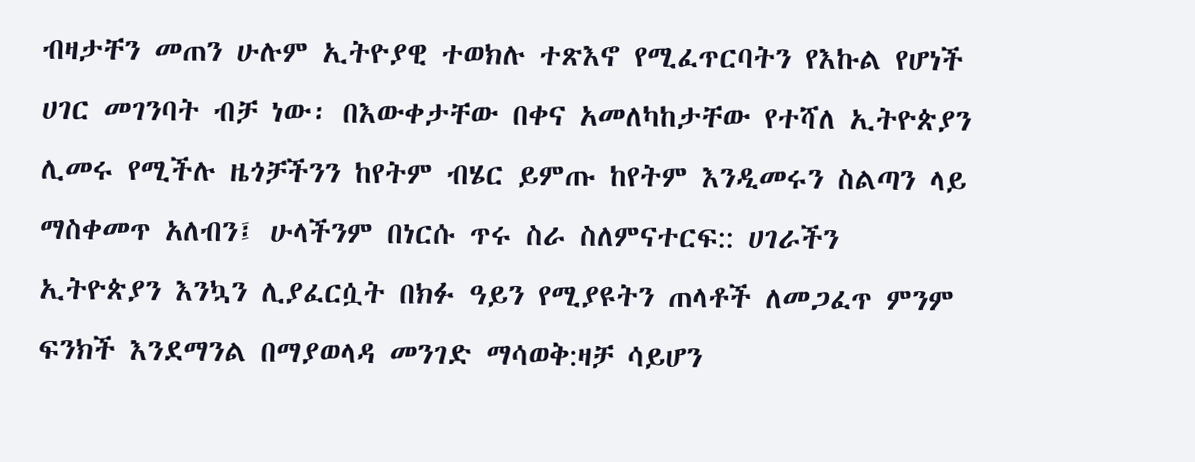ብዛታቸን መጠን ሁሉም ኢትዮያዊ ተወክሉ ተጽእኖ የሚፈጥርባትን የእኩል የሆነች ሀገር መገንባት ብቻ ነው፡ በእውቀታቸው በቀና አመለካከታቸው የተሻለ ኢትዮጵያን ሊመሩ የሚችሉ ዜጎቻችንን ከየትም ብሄር ይምጡ ከየትም እንዲመሩን ስልጣን ላይ ማስቀመጥ አለብን፤ ሁላችንም በነርሱ ጥሩ ስራ ስለምናተርፍ:: ሀገራችን ኢትዮጵያን እንኳን ሊያፈርሷት በክፉ ዓይን የሚያዩትን ጠላቶች ለመጋፈጥ ምንም ፍንክች እንደማንል በማያወላዳ መንገድ ማሳወቅ:ዛቻ ሳይሆን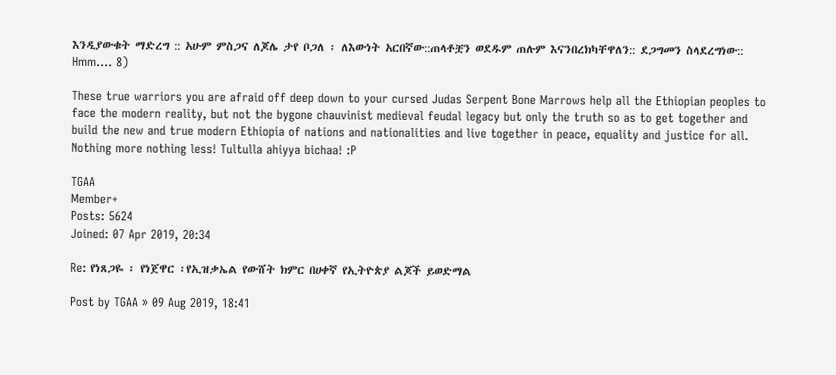እንዲያውቁት ማድረግ :: አሁም ምስጋና ለጆሌ ታየ ቦጋለ ፡ ለእውነት አርበኛው::ጠላቶቿን ወደዱም ጠሉም እናንበረክካቸዋለን:: ደጋግመን ስላደረግነው::
Hmm.... 8)

These true warriors you are afraid off deep down to your cursed Judas Serpent Bone Marrows help all the Ethiopian peoples to face the modern reality, but not the bygone chauvinist medieval feudal legacy but only the truth so as to get together and build the new and true modern Ethiopia of nations and nationalities and live together in peace, equality and justice for all. Nothing more nothing less! Tultulla ahiyya bichaa! :P

TGAA
Member+
Posts: 5624
Joined: 07 Apr 2019, 20:34

Re: የነጸጋዬ ፡ የነጀዋር ፡የኢዝቃኤል የውሸት ክምር በሀቀኛ የኢትዮጵያ ልጆች ይወድማል

Post by TGAA » 09 Aug 2019, 18:41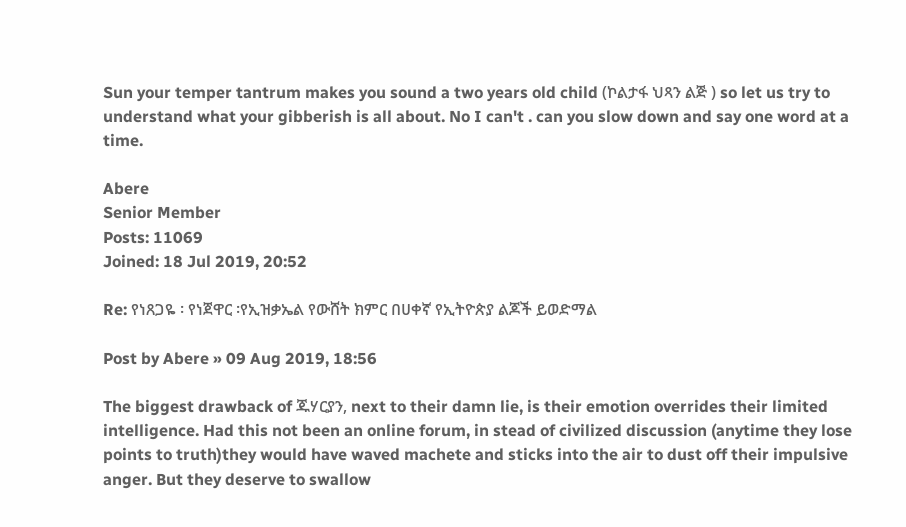Sun your temper tantrum makes you sound a two years old child (ኮልታፋ ህጻን ልጅ ) so let us try to understand what your gibberish is all about. No I can't . can you slow down and say one word at a time.

Abere
Senior Member
Posts: 11069
Joined: 18 Jul 2019, 20:52

Re: የነጸጋዬ ፡ የነጀዋር ፡የኢዝቃኤል የውሸት ክምር በሀቀኛ የኢትዮጵያ ልጆች ይወድማል

Post by Abere » 09 Aug 2019, 18:56

The biggest drawback of ጁሃርያን, next to their damn lie, is their emotion overrides their limited intelligence. Had this not been an online forum, in stead of civilized discussion (anytime they lose points to truth)they would have waved machete and sticks into the air to dust off their impulsive anger. But they deserve to swallow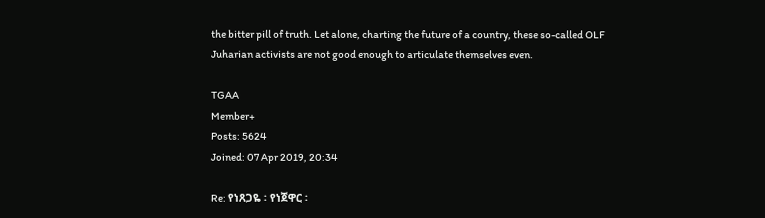the bitter pill of truth. Let alone, charting the future of a country, these so-called OLF Juharian activists are not good enough to articulate themselves even.

TGAA
Member+
Posts: 5624
Joined: 07 Apr 2019, 20:34

Re: የነጸጋዬ ፡ የነጀዋር ፡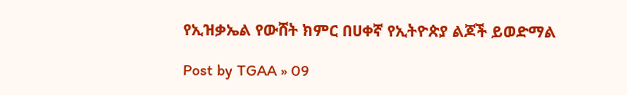የኢዝቃኤል የውሸት ክምር በሀቀኛ የኢትዮጵያ ልጆች ይወድማል

Post by TGAA » 09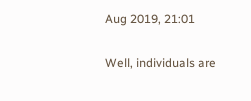Aug 2019, 21:01

Well, individuals are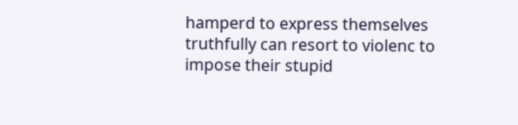hamperd to express themselves truthfully can resort to violenc to impose their stupid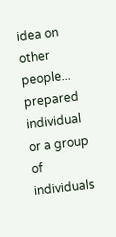idea on other people... prepared individual or a group of individuals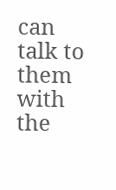can talk to them with the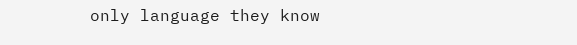only language they know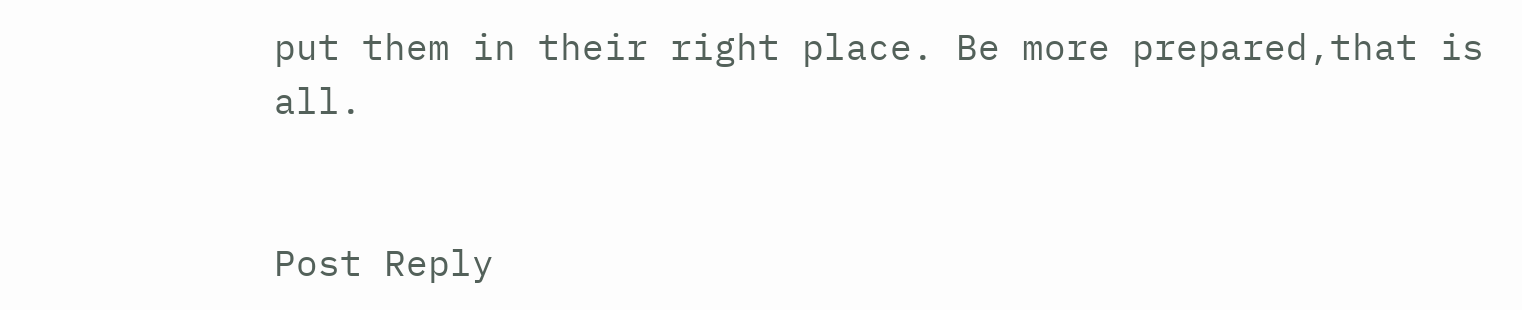put them in their right place. Be more prepared,that is all.


Post Reply